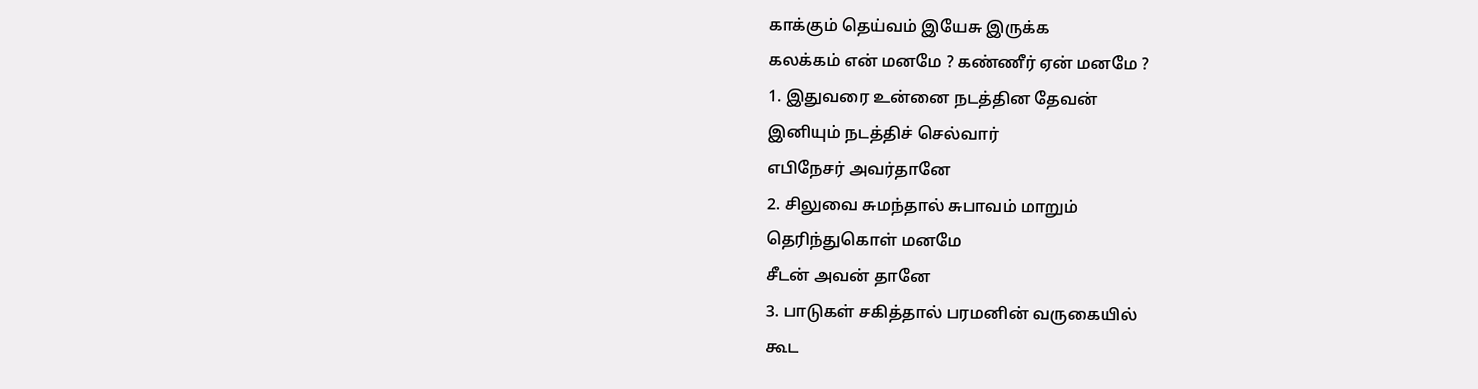காக்கும் தெய்வம் இயேசு இருக்க
கலக்கம் என் மனமே ? கண்ணீர் ஏன் மனமே ?
1. இதுவரை உன்னை நடத்தின தேவன்
இனியும் நடத்திச் செல்வார்
எபிநேசர் அவர்தானே
2. சிலுவை சுமந்தால் சுபாவம் மாறும்
தெரிந்துகொள் மனமே
சீடன் அவன் தானே
3. பாடுகள் சகித்தால் பரமனின் வருகையில்
கூட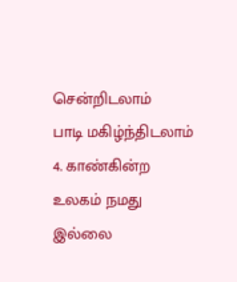சென்றிடலாம்
பாடி மகிழ்ந்திடலாம்
4. காண்கின்ற உலகம் நமது இல்லை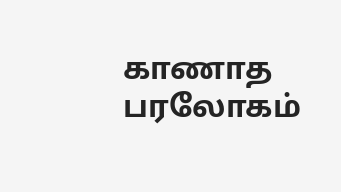காணாத பரலோகம்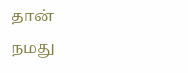தான்
நமது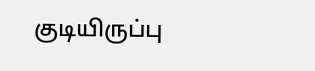குடியிருப்பு